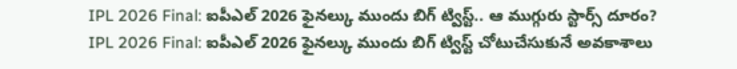IPL 2026 Final: ఐపీఎల్ 2026 ఫైనల్కు ముందు బిగ్ ట్విస్ట్.. ఆ ముగ్గురు స్టార్స్ దూరం?
IPL 2026 Final: ఐపీఎల్ 2026 ఫైనల్కు ముందు బిగ్ ట్విస్ట్ చోటుచేసుకునే అవకాశాలు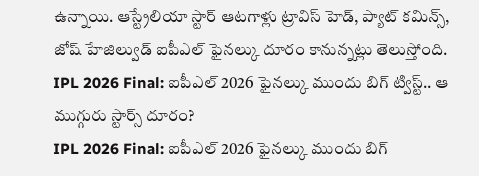ఉన్నాయి. ఆస్ట్రేలియా స్టార్ ఆటగాళ్లు ట్రావిస్ హెడ్, ప్యాట్ కమిన్స్, జోష్ హేజిల్వుడ్ ఐపీఎల్ ఫైనల్కు దూరం కానున్నట్లు తెలుస్తోంది.
IPL 2026 Final: ఐపీఎల్ 2026 ఫైనల్కు ముందు బిగ్ ట్విస్ట్.. ఆ ముగ్గురు స్టార్స్ దూరం?
IPL 2026 Final: ఐపీఎల్ 2026 ఫైనల్కు ముందు బిగ్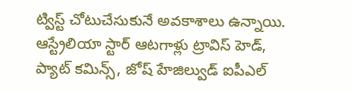ట్విస్ట్ చోటుచేసుకునే అవకాశాలు ఉన్నాయి. ఆస్ట్రేలియా స్టార్ ఆటగాళ్లు ట్రావిస్ హెడ్, ప్యాట్ కమిన్స్, జోష్ హేజిల్వుడ్ ఐపీఎల్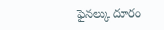ఫైనల్కు దూరం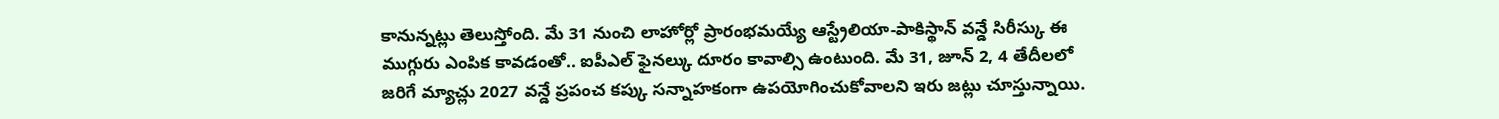కానున్నట్లు తెలుస్తోంది. మే 31 నుంచి లాహోర్లో ప్రారంభమయ్యే ఆస్ట్రేలియా-పాకిస్థాన్ వన్డే సిరీస్కు ఈ ముగ్గురు ఎంపిక కావడంతో.. ఐపీఎల్ ఫైనల్కు దూరం కావాల్సి ఉంటుంది. మే 31, జూన్ 2, 4 తేదీలలో జరిగే మ్యాచ్లు 2027 వన్డే ప్రపంచ కప్కు సన్నాహకంగా ఉపయోగించుకోవాలని ఇరు జట్లు చూస్తున్నాయి.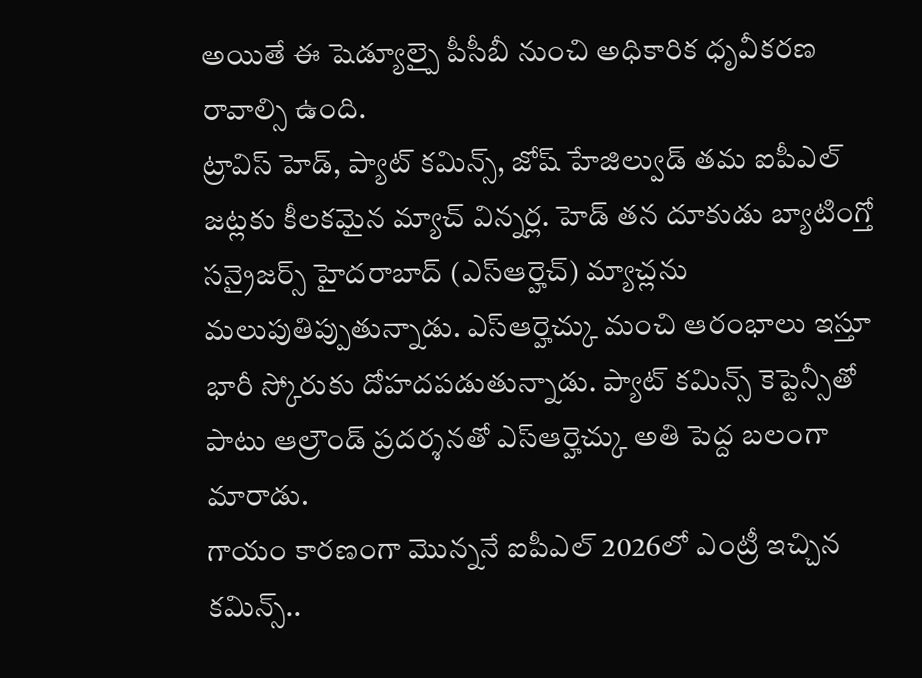అయితే ఈ షెడ్యూల్పై పీసీబీ నుంచి అధికారిక ధృవీకరణ రావాల్సి ఉంది.
ట్రావిస్ హెడ్, ప్యాట్ కమిన్స్, జోష్ హేజిల్వుడ్ తమ ఐపీఎల్ జట్లకు కీలకమైన మ్యాచ్ విన్నర్ల. హెడ్ తన దూకుడు బ్యాటింగ్తో సన్రైజర్స్ హైదరాబాద్ (ఎస్ఆర్హెచ్) మ్యాచ్లను మలుపుతిప్పుతున్నాడు. ఎస్ఆర్హెచ్కు మంచి ఆరంభాలు ఇస్తూ భారీ స్కోరుకు దోహదపడుతున్నాడు. ప్యాట్ కమిన్స్ కెప్టెన్సీతో పాటు ఆల్రౌండ్ ప్రదర్శనతో ఎస్ఆర్హెచ్కు అతి పెద్ద బలంగా మారాడు.
గాయం కారణంగా మొన్ననే ఐపీఎల్ 2026లో ఎంట్రీ ఇచ్చిన కమిన్స్..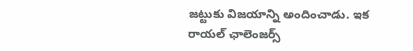జట్టుకు విజయాన్ని అందించాడు. ఇక రాయల్ ఛాలెంజర్స్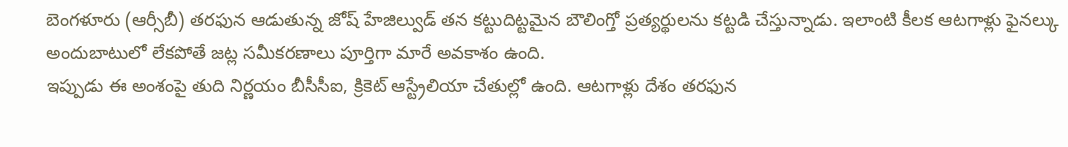బెంగళూరు (ఆర్సీబీ) తరఫున ఆడుతున్న జోష్ హేజిల్వుడ్ తన కట్టుదిట్టమైన బౌలింగ్తో ప్రత్యర్థులను కట్టడి చేస్తున్నాడు. ఇలాంటి కీలక ఆటగాళ్లు ఫైనల్కు అందుబాటులో లేకపోతే జట్ల సమీకరణాలు పూర్తిగా మారే అవకాశం ఉంది.
ఇప్పుడు ఈ అంశంపై తుది నిర్ణయం బీసీసీఐ, క్రికెట్ ఆస్ట్రేలియా చేతుల్లో ఉంది. ఆటగాళ్లు దేశం తరఫున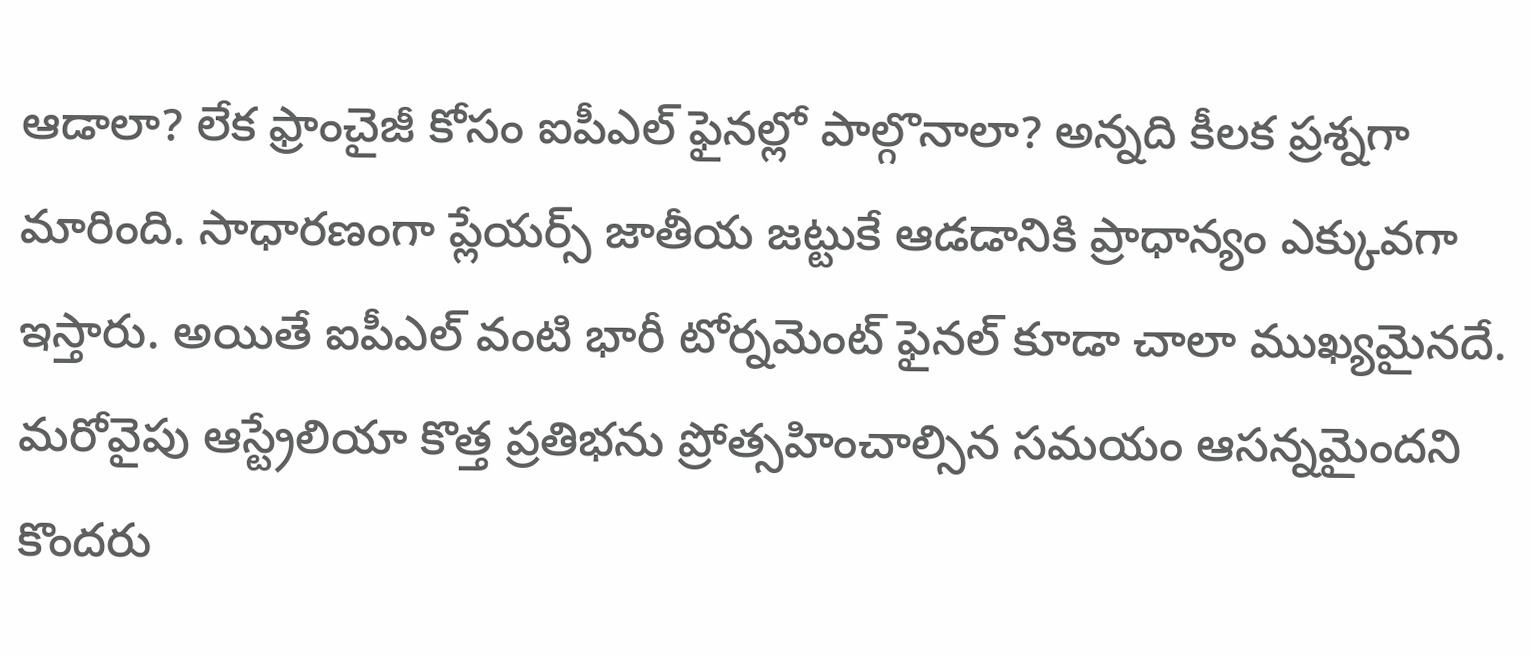ఆడాలా? లేక ఫ్రాంచైజీ కోసం ఐపీఎల్ ఫైనల్లో పాల్గొనాలా? అన్నది కీలక ప్రశ్నగా మారింది. సాధారణంగా ప్లేయర్స్ జాతీయ జట్టుకే ఆడడానికి ప్రాధాన్యం ఎక్కువగా ఇస్తారు. అయితే ఐపీఎల్ వంటి భారీ టోర్నమెంట్ ఫైనల్ కూడా చాలా ముఖ్యమైనదే.
మరోవైపు ఆస్ట్రేలియా కొత్త ప్రతిభను ప్రోత్సహించాల్సిన సమయం ఆసన్నమైందని కొందరు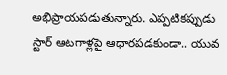అభిప్రాయపడుతున్నారు. ఎప్పటికప్పుడు స్టార్ ఆటగాళ్లపై ఆధారపడకుండా.. యువ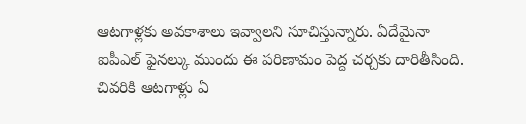ఆటగాళ్లకు అవకాశాలు ఇవ్వాలని సూచిస్తున్నారు. ఏదేమైనా ఐపీఎల్ ఫైనల్కు ముందు ఈ పరిణామం పెద్ద చర్చకు దారితీసింది. చివరికి ఆటగాళ్లు ఏ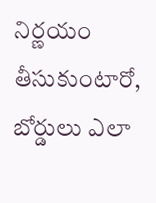నిర్ణయం తీసుకుంటారో, బోర్డులు ఎలా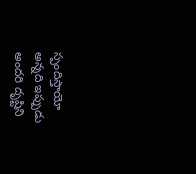స్పందిస్తాయో అన్నది ఇప్పుడు అందరి దృష్టిని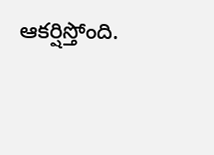ఆకర్షిస్తోంది.